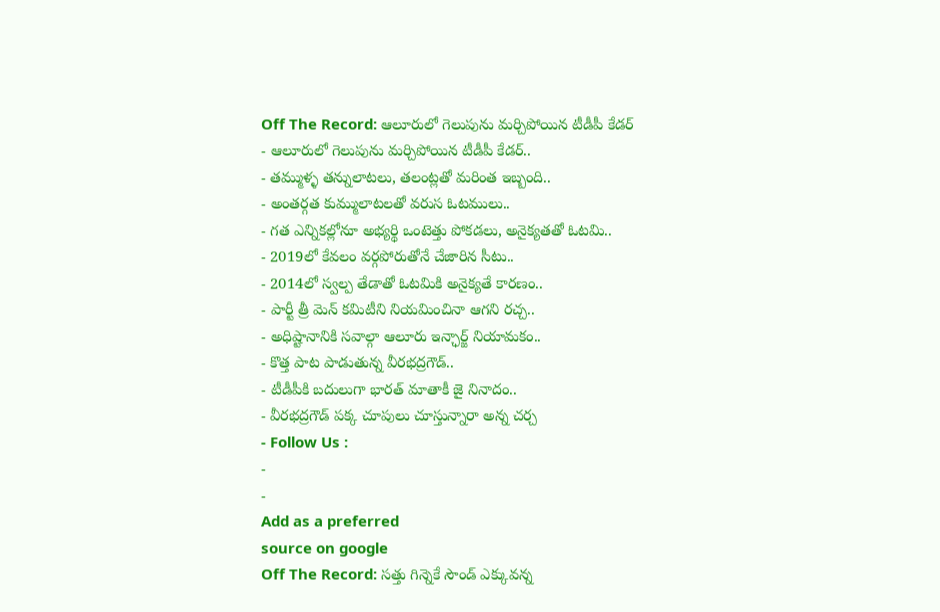Off The Record: ఆలూరులో గెలుపును మర్చిపోయిన టీడీపీ కేడర్
- ఆలూరులో గెలుపును మర్చిపోయిన టీడీపీ కేడర్..
- తమ్ముళ్ళ తన్నులాటలు, తలంట్లతో మరింత ఇబ్బంది..
- అంతర్గత కుమ్ములాటలతో వరుస ఓటములు..
- గత ఎన్నికల్లోనూ అభ్యర్థి ఒంటెత్తు పోకడలు, అనైక్యతతో ఓటమి..
- 2019లో కేవలం వర్గపోరుతోనే చేజారిన సీటు..
- 2014లో స్వల్ప తేడాతో ఓటమికి అనైక్యతే కారణం..
- పార్టీ త్రీ మెన్ కమిటీని నియమించినా ఆగని రచ్చ..
- అధిష్టానానికి సవాల్గా ఆలూరు ఇన్ఛార్జ్ నియామకం..
- కొత్త పాట పాడుతున్న వీరభద్రగౌడ్..
- టీడీపీకి బదులుగా భారత్ మాతాకీ జై నినాదం..
- వీరభద్రగౌడ్ పక్క చూపులు చూస్తున్నారా అన్న చర్చ
- Follow Us :
-
-
Add as a preferred
source on google
Off The Record: సత్తు గిన్నెకే సౌండ్ ఎక్కువన్న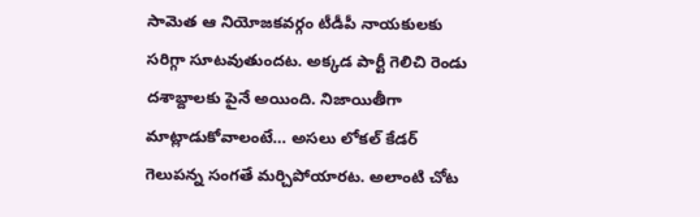సామెత ఆ నియోజకవర్గం టీడీపీ నాయకులకు సరిగ్గా సూటవుతుందట. అక్కడ పార్టీ గెలిచి రెండు దశాబ్దాలకు పైనే అయింది. నిజాయితీగా మాట్లాడుకోవాలంటే… అసలు లోకల్ కేడర్ గెలుపన్న సంగతే మర్చిపోయారట. అలాంటి చోట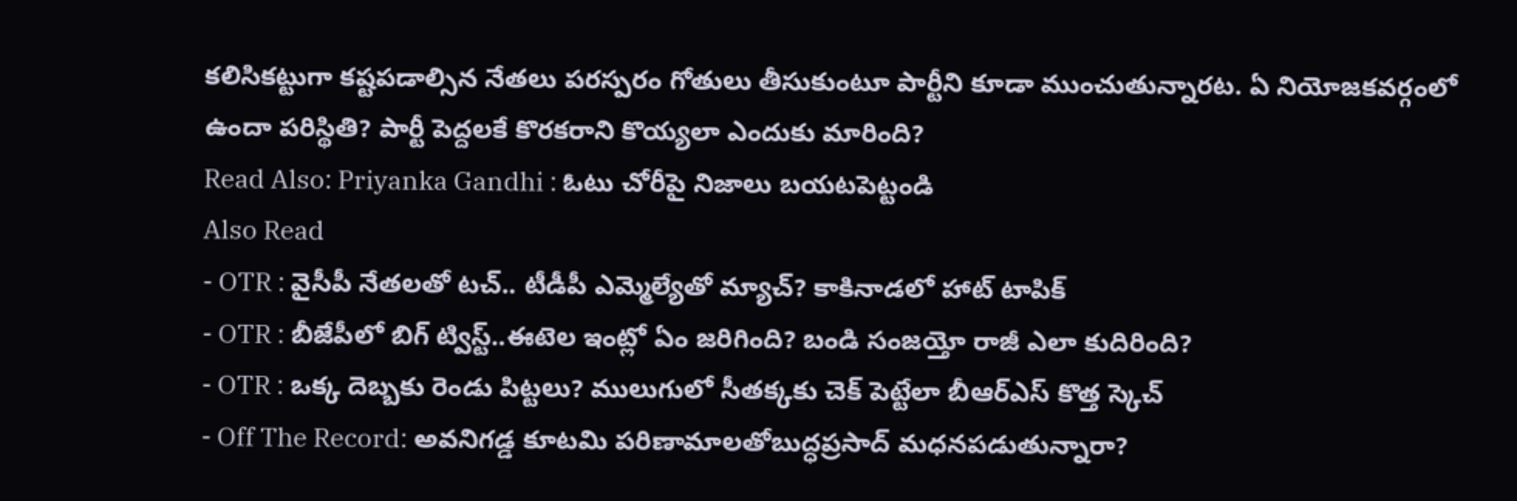కలిసికట్టుగా కష్టపడాల్సిన నేతలు పరస్పరం గోతులు తీసుకుంటూ పార్టీని కూడా ముంచుతున్నారట. ఏ నియోజకవర్గంలో ఉందా పరిస్థితి? పార్టీ పెద్దలకే కొరకరాని కొయ్యలా ఎందుకు మారింది?
Read Also: Priyanka Gandhi : ఓటు చోరీపై నిజాలు బయటపెట్టండి
Also Read
- OTR : వైసీపీ నేతలతో టచ్.. టీడీపీ ఎమ్మెల్యేతో మ్యాచ్? కాకినాడలో హాట్ టాపిక్
- OTR : బీజేపీలో బిగ్ ట్విస్ట్..ఈటెల ఇంట్లో ఏం జరిగింది? బండి సంజయ్తో రాజీ ఎలా కుదిరింది?
- OTR : ఒక్క దెబ్బకు రెండు పిట్టలు? ములుగులో సీతక్కకు చెక్ పెట్టేలా బీఆర్ఎస్ కొత్త స్కెచ్
- Off The Record: అవనిగడ్డ కూటమి పరిణామాలతోబుద్ధప్రసాద్ మధనపడుతున్నారా?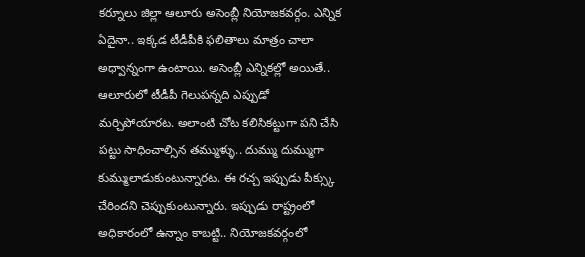కర్నూలు జిల్లా ఆలూరు అసెంబ్లీ నియోజకవర్గం. ఎన్నిక ఏదైనా.. ఇక్కడ టీడీపీకి ఫలితాలు మాత్రం చాలా అధ్వాన్నంగా ఉంటాయి. అసెంబ్లీ ఎన్నికల్లో అయితే.. ఆలూరులో టీడీపీ గెలుపన్నది ఎప్పుడో మర్చిపోయారట. అలాంటి చోట కలిసికట్టుగా పని చేసి పట్టు సాధించాల్సిన తమ్ముళ్ళు.. దుమ్ము దుమ్ముగా కుమ్ములాడుకుంటున్నారట. ఈ రచ్చ ఇప్పుడు పీక్స్కు చేరిందని చెప్పుకుంటున్నారు. ఇప్పుడు రాష్ట్రంలో అధికారంలో ఉన్నాం కాబట్టి.. నియోజకవర్గంలో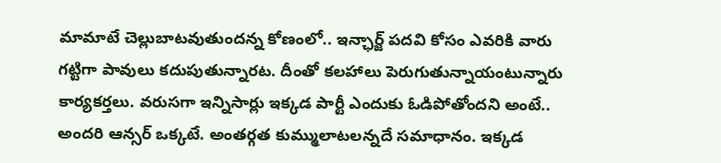మామాటే చెల్లుబాటవుతుందన్న కోణంలో.. ఇన్ఛార్జ్ పదవి కోసం ఎవరికి వారు గట్టిగా పావులు కదుపుతున్నారట. దీంతో కలహాలు పెరుగుతున్నాయంటున్నారు కార్యకర్తలు. వరుసగా ఇన్నిసార్లు ఇక్కడ పార్టీ ఎందుకు ఓడిపోతోందని అంటే.. అందరి ఆన్సర్ ఒక్కటే. అంతర్గత కుమ్ములాటలన్నదే సమాధానం. ఇక్కడ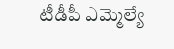టీడీపీ ఎమ్మెల్యే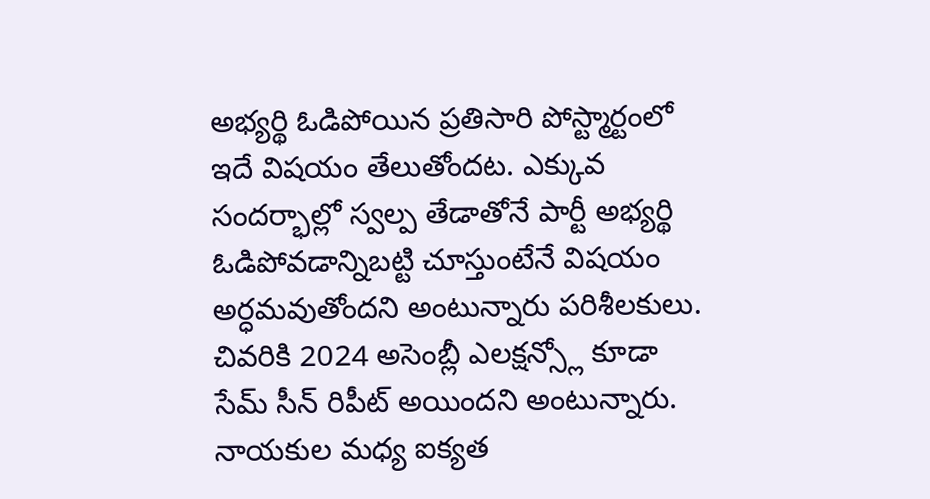అభ్యర్థి ఓడిపోయిన ప్రతిసారి పోస్ట్మార్టంలో ఇదే విషయం తేలుతోందట. ఎక్కువ సందర్భాల్లో స్వల్ప తేడాతోనే పార్టీ అభ్యర్థి ఓడిపోవడాన్నిబట్టి చూస్తుంటేనే విషయం అర్ధమవుతోందని అంటున్నారు పరిశీలకులు. చివరికి 2024 అసెంబ్లీ ఎలక్షన్స్లో కూడా సేమ్ సీన్ రిపీట్ అయిందని అంటున్నారు. నాయకుల మధ్య ఐక్యత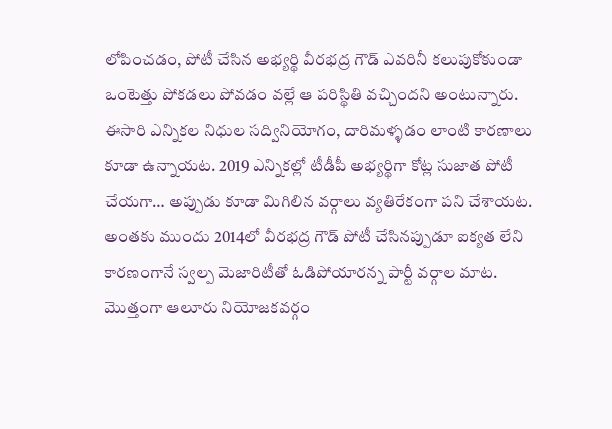లోపించడం, పోటీ చేసిన అభ్యర్థి వీరభద్ర గౌడ్ ఎవరినీ కలుపుకోకుండా ఒంటెత్తు పోకడలు పోవడం వల్లే ఆ పరిస్థితి వచ్చిందని అంటున్నారు.
ఈసారి ఎన్నికల నిధుల సద్వినియోగం, దారిమళ్ళడం లాంటి కారణాలు కూడా ఉన్నాయట. 2019 ఎన్నికల్లో టీడీపీ అభ్యర్థిగా కోట్ల సుజాత పోటీ చేయగా… అప్పుడు కూడా మిగిలిన వర్గాలు వ్యతిరేకంగా పని చేశాయట. అంతకు ముందు 2014లో వీరభద్ర గౌడ్ పోటీ చేసినప్పుడూ ఐక్యత లేని కారణంగానే స్వల్ప మెజారిటీతో ఓడిపోయారన్న పార్టీ వర్గాల మాట. మొత్తంగా ఆలూరు నియోజకవర్గం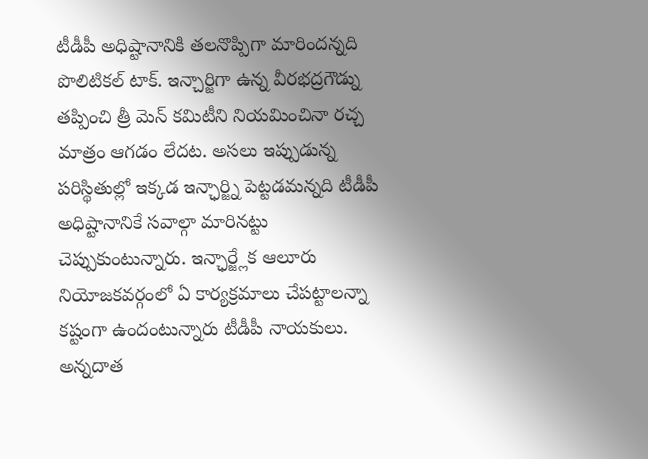టీడీపీ అధిష్టానానికి తలనొప్పిగా మారిందన్నది పొలిటికల్ టాక్. ఇన్చార్జిగా ఉన్న వీరభద్రగౌడ్ను తప్పించి త్రీ మెన్ కమిటీని నియమించినా రచ్చ మాత్రం ఆగడం లేదట. అసలు ఇప్పుడున్న పరిస్థితుల్లో ఇక్కడ ఇన్ఛార్జ్ని పెట్టడమన్నది టీడీపీ అధిష్టానానికే సవాల్గా మారినట్టు చెప్పుకుంటున్నారు. ఇన్ఛార్జ్లేక ఆలూరు నియోజకవర్గంలో ఏ కార్యక్రమాలు చేపట్టాలన్నా కష్టంగా ఉందంటున్నారు టీడీపీ నాయకులు. అన్నదాత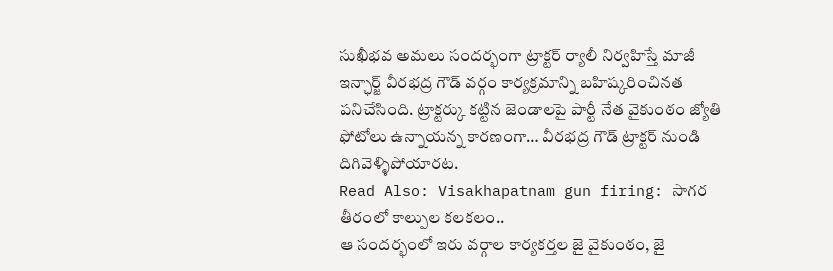సుఖీభవ అమలు సందర్భంగా ట్రాక్టర్ ర్యాలీ నిర్వహిస్తే మాజీ ఇన్ఛార్జ్ వీరభద్ర గౌడ్ వర్గం కార్యక్రమాన్ని బహిష్కరించినత పనిచేసింది. ట్రాక్టర్కు కట్టిన జెండాలపై పార్టీ నేత వైకుంఠం జ్యోతి ఫోటోలు ఉన్నాయన్న కారణంగా… వీరభద్ర గౌడ్ ట్రాక్టర్ నుండి దిగివెళ్ళిపోయారట.
Read Also: Visakhapatnam gun firing: సాగర తీరంలో కాల్పుల కలకలం..
ఆ సందర్భంలో ఇరు వర్గాల కార్యకర్తల జై వైకుంఠం, జై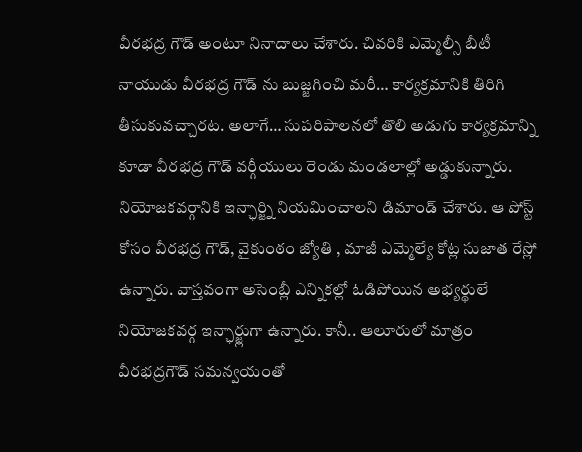వీరభద్ర గౌడ్ అంటూ నినాదాలు చేశారు. చివరికి ఎమ్మెల్సీ బీటీ నాయుడు వీరభద్ర గౌడ్ ను బుజ్జగించి మరీ… కార్యక్రమానికి తిరిగి తీసుకువచ్చారట. అలాగే… సుపరిపాలనలో తొలి అడుగు కార్యక్రమాన్ని కూడా వీరభద్ర గౌడ్ వర్గీయులు రెండు మండలాల్లో అడ్డుకున్నారు. నియోజకవర్గానికి ఇన్ఛార్జ్ని నియమించాలని డిమాండ్ చేశారు. ఆ పోస్ట్ కోసం వీరభద్ర గౌడ్, వైకుంఠం జ్యోతి , మాజీ ఎమ్మెల్యే కోట్ల సుజాత రేస్లో ఉన్నారు. వాస్తవంగా అసెంబ్లీ ఎన్నికల్లో ఓడిపోయిన అభ్యర్థులే నియోజకవర్గ ఇన్ఛార్జ్లుగా ఉన్నారు. కానీ.. ఆలూరులో మాత్రం వీరభద్రగౌడ్ సమన్వయంతో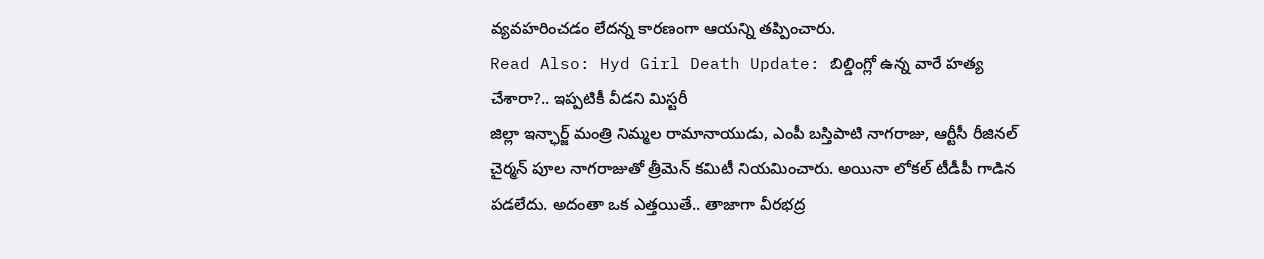వ్యవహరించడం లేదన్న కారణంగా ఆయన్ని తప్పించారు.
Read Also: Hyd Girl Death Update: బిల్డింగ్లో ఉన్న వారే హత్య చేశారా?.. ఇప్పటికీ వీడని మిస్టరీ
జిల్లా ఇన్ఛార్జ్ మంత్రి నిమ్మల రామానాయుడు, ఎంపీ బస్తిపాటి నాగరాజు, ఆర్టీసీ రీజినల్ చైర్మన్ పూల నాగరాజుతో త్రీమెన్ కమిటీ నియమించారు. అయినా లోకల్ టీడీపీ గాడిన పడలేదు. అదంతా ఒక ఎత్తయితే.. తాజాగా వీరభద్ర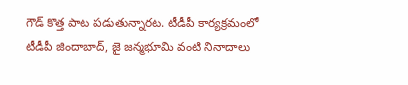గౌడ్ కొత్త పాట పడుతున్నారట. టీడీపీ కార్యక్రమంలో టీడీపీ జిందాబాద్, జై జన్మభూమి వంటి నినాదాలు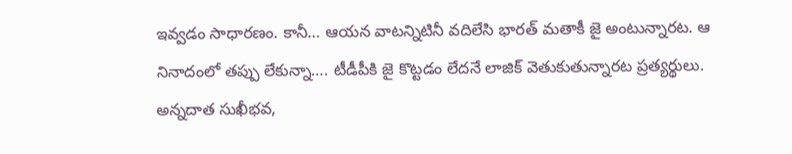ఇవ్వడం సాధారణం. కానీ… ఆయన వాటన్నిటినీ వదిలేసి భారత్ మతాకీ జై అంటున్నారట. ఆ నినాదంలో తప్పు లేకున్నా…. టీడీపీకి జై కొట్టడం లేదనే లాజిక్ వెతుకుతున్నారట ప్రత్యర్థులు. అన్నదాత సుఖీభవ,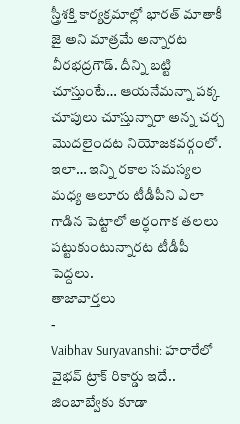స్త్రీశక్తి కార్యక్రమాల్లో భారత్ మాతాకీ జై అని మాత్రమే అన్నారట వీరభద్రగౌడ్. దీన్ని బట్టి చూస్తుంటే… ఆయనేమన్నా పక్క చూపులు చూస్తున్నారా అన్న చర్చ మొదలైందట నియోజకవర్గంలో. ఇలా… ఇన్ని రకాల సమస్యల మధ్య ఆలూరు టీడీపీని ఎలా గాడిన పెట్టాలో అర్ధంగాక తలలు పట్టుకుంటున్నారట టీడీపీ పెద్దలు.
తాజావార్తలు
-
Vaibhav Suryavanshi: హరారేలో వైభవ్ ట్రాక్ రికార్డు ఇదే.. జింబాబ్వేకు కూడా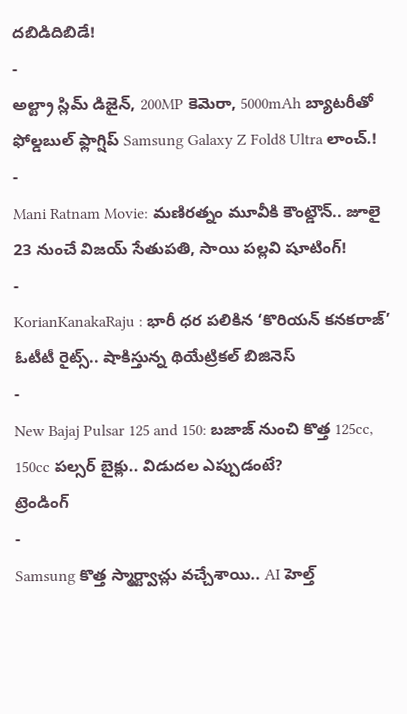దబిడిదిబిడే!
-
అల్ట్రా స్లిమ్ డిజైన్, 200MP కెమెరా, 5000mAh బ్యాటరీతో ఫోల్డబుల్ ఫ్లాగ్షిప్ Samsung Galaxy Z Fold8 Ultra లాంచ్.!
-
Mani Ratnam Movie: మణిరత్నం మూవీకి కౌంట్డౌన్.. జూలై 23 నుంచే విజయ్ సేతుపతి, సాయి పల్లవి షూటింగ్!
-
KorianKanakaRaju : భారీ ధర పలికిన ‘కొరియన్ కనకరాజ్’ ఓటీటీ రైట్స్.. షాకిస్తున్న థియేట్రికల్ బిజినెస్
-
New Bajaj Pulsar 125 and 150: బజాజ్ నుంచి కొత్త 125cc, 150cc పల్సర్ బైక్లు.. విడుదల ఎప్పుడంటే?
ట్రెండింగ్
-
Samsung కొత్త స్మార్ట్వాచ్లు వచ్చేశాయి.. AI హెల్త్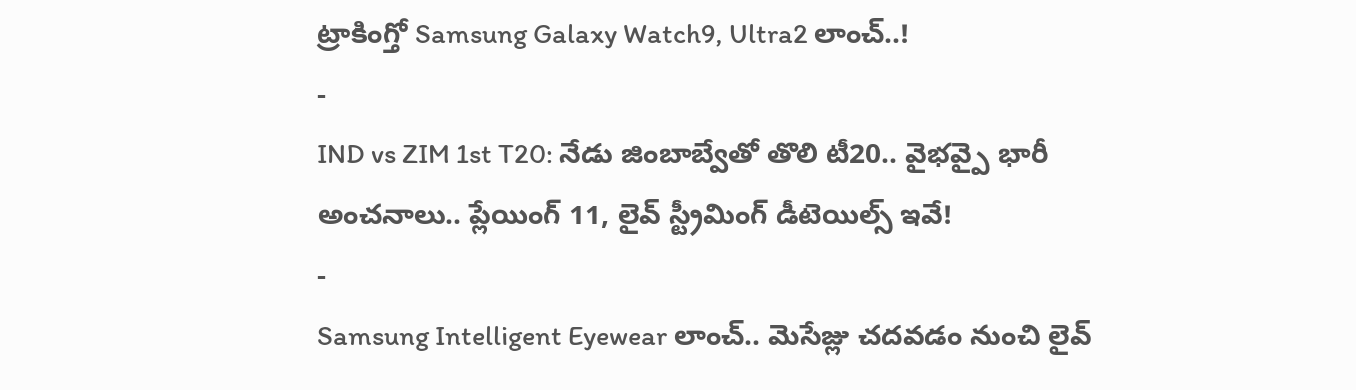ట్రాకింగ్తో Samsung Galaxy Watch9, Ultra2 లాంచ్..!
-
IND vs ZIM 1st T20: నేడు జింబాబ్వేతో తొలి టీ20.. వైభవ్పై భారీ అంచనాలు.. ప్లేయింగ్ 11, లైవ్ స్ట్రీమింగ్ డీటెయిల్స్ ఇవే!
-
Samsung Intelligent Eyewear లాంచ్.. మెసేజ్లు చదవడం నుంచి లైవ్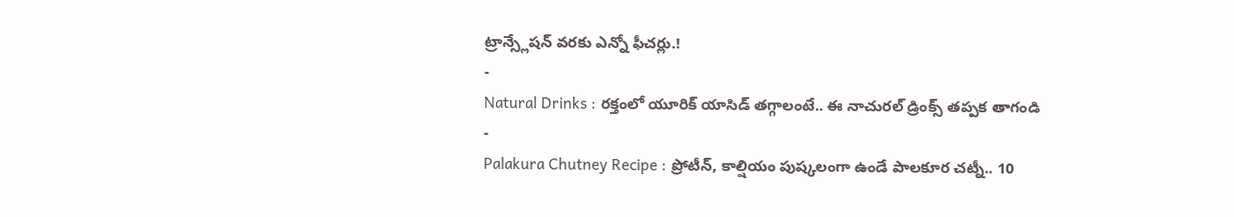ట్రాన్స్లేషన్ వరకు ఎన్నో ఫీచర్లు.!
-
Natural Drinks : రక్తంలో యూరిక్ యాసిడ్ తగ్గాలంటే.. ఈ నాచురల్ డ్రింక్స్ తప్పక తాగండి
-
Palakura Chutney Recipe : ప్రోటీన్, కాల్షియం పుష్కలంగా ఉండే పాలకూర చట్నీ.. 10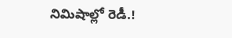నిమిషాల్లో రెడీ.!